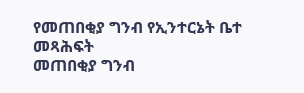የመጠበቂያ ግንብ የኢንተርኔት ቤተ መጻሕፍት
መጠበቂያ ግንብ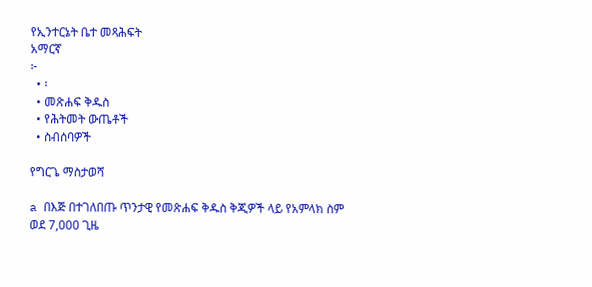የኢንተርኔት ቤተ መጻሕፍት
አማርኛ
፦
  • ፡
  • መጽሐፍ ቅዱስ
  • የሕትመት ውጤቶች
  • ስብሰባዎች

የግርጌ ማስታወሻ

a በእጅ በተገለበጡ ጥንታዊ የመጽሐፍ ቅዱስ ቅጂዎች ላይ የአምላክ ስም ወደ 7,000 ጊዜ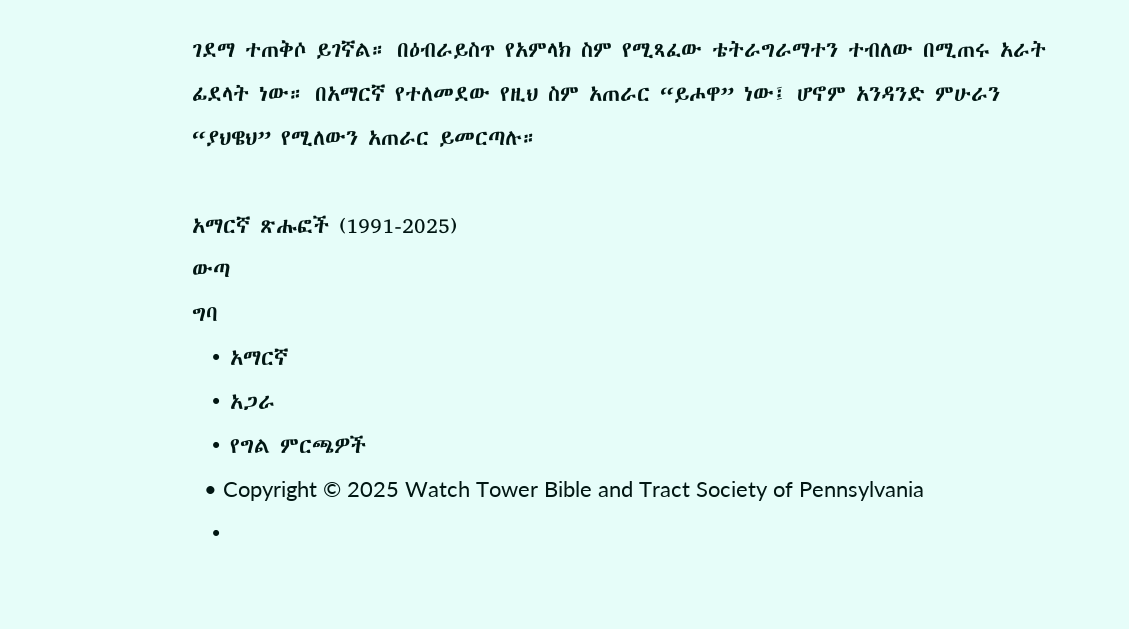ገደማ ተጠቅሶ ይገኛል። በዕብራይስጥ የአምላክ ስም የሚጻፈው ቴትራግራማተን ተብለው በሚጠሩ አራት ፊደላት ነው። በአማርኛ የተለመደው የዚህ ስም አጠራር “ይሖዋ” ነው፤ ሆኖም አንዳንድ ምሁራን “ያህዌህ” የሚለውን አጠራር ይመርጣሉ።

አማርኛ ጽሑፎች (1991-2025)
ውጣ
ግባ
  • አማርኛ
  • አጋራ
  • የግል ምርጫዎች
  • Copyright © 2025 Watch Tower Bible and Tract Society of Pennsylvania
  •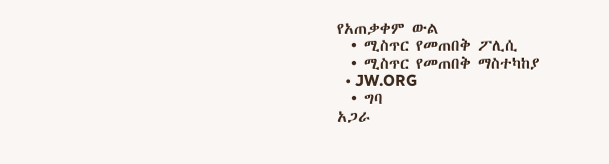የአጠቃቀም ውል
  • ሚስጥር የመጠበቅ ፖሊሲ
  • ሚስጥር የመጠበቅ ማስተካከያ
  • JW.ORG
  • ግባ
አጋራ